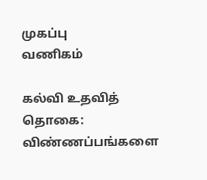முகப்பு
வணிகம்

கல்வி உதவித் தொகை: விண்ணப்பங்களை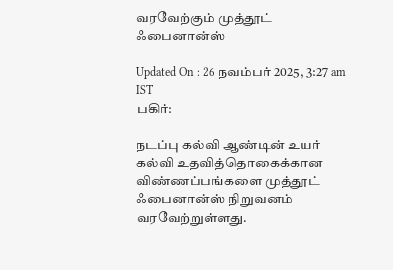வரவேற்கும் முத்தூட் ஃபைனான்ஸ்

Updated On : 26 நவம்பர் 2025, 3:27 am IST
பகிர்:

நடப்பு கல்வி ஆண்டின் உயர் கல்வி உதவித்தொகைக்கான விண்ணப்பங்களை முத்தூட் ஃபைனான்ஸ் நிறுவனம் வரவேற்றுள்ளது.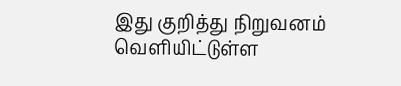இது குறித்து நிறுவனம் வெளியிட்டுள்ள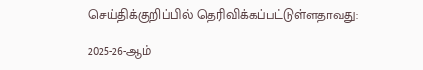செய்திக்குறிப்பில் தெரிவிக்கப்பட்டுள்ளதாவது:

2025-26-ஆம்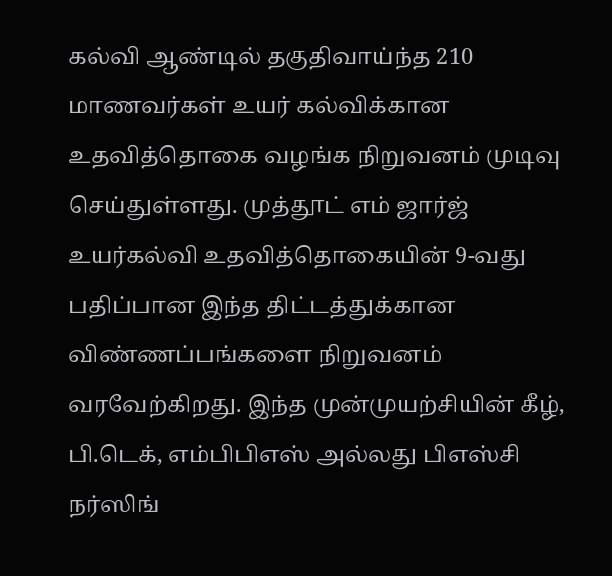கல்வி ஆண்டில் தகுதிவாய்ந்த 210 மாணவர்கள் உயர் கல்விக்கான உதவித்தொகை வழங்க நிறுவனம் முடிவு செய்துள்ளது. முத்தூட் எம் ஜார்ஜ் உயர்கல்வி உதவித்தொகையின் 9-வது பதிப்பான இந்த திட்டத்துக்கான விண்ணப்பங்களை நிறுவனம் வரவேற்கிறது. இந்த முன்முயற்சியின் கீழ், பி.டெக், எம்பிபிஎஸ் அல்லது பிஎஸ்சி நர்ஸிங்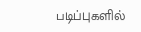படிப்புகளில்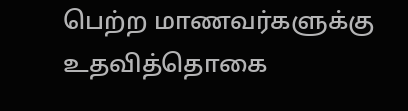பெற்ற மாணவர்களுக்கு உதவித்தொகை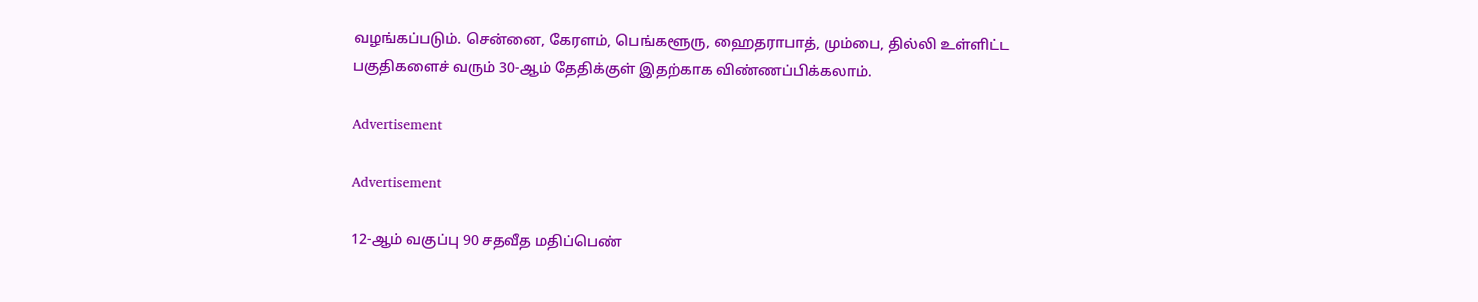வழங்கப்படும். சென்னை, கேரளம், பெங்களூரு, ஹைதராபாத், மும்பை, தில்லி உள்ளிட்ட பகுதிகளைச் வரும் 30-ஆம் தேதிக்குள் இதற்காக விண்ணப்பிக்கலாம்.

Advertisement

Advertisement

12-ஆம் வகுப்பு 90 சதவீத மதிப்பெண்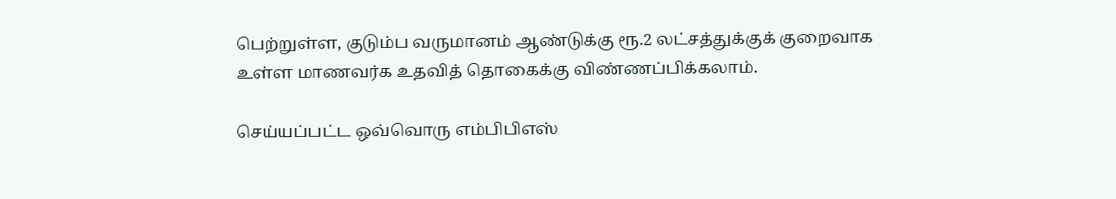பெற்றுள்ள, குடும்ப வருமானம் ஆண்டுக்கு ரூ.2 லட்சத்துக்குக் குறைவாக உள்ள மாணவர்க உதவித் தொகைக்கு விண்ணப்பிக்கலாம்.

செய்யப்பட்ட ஒவ்வொரு எம்பிபிஎஸ்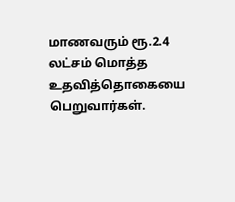மாணவரும் ரூ.2.4 லட்சம் மொத்த உதவித்தொகையை பெறுவார்கள்.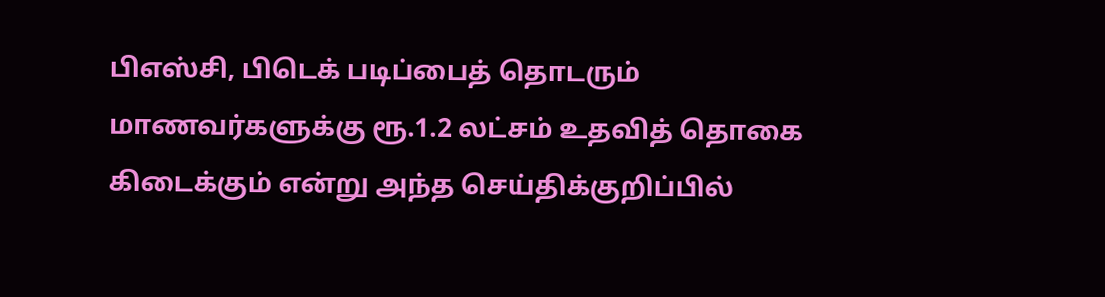பிஎஸ்சி, பிடெக் படிப்பைத் தொடரும் மாணவர்களுக்கு ரூ.1.2 லட்சம் உதவித் தொகை கிடைக்கும் என்று அந்த செய்திக்குறிப்பில்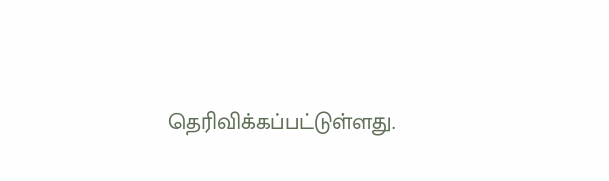தெரிவிக்கப்பட்டுள்ளது.